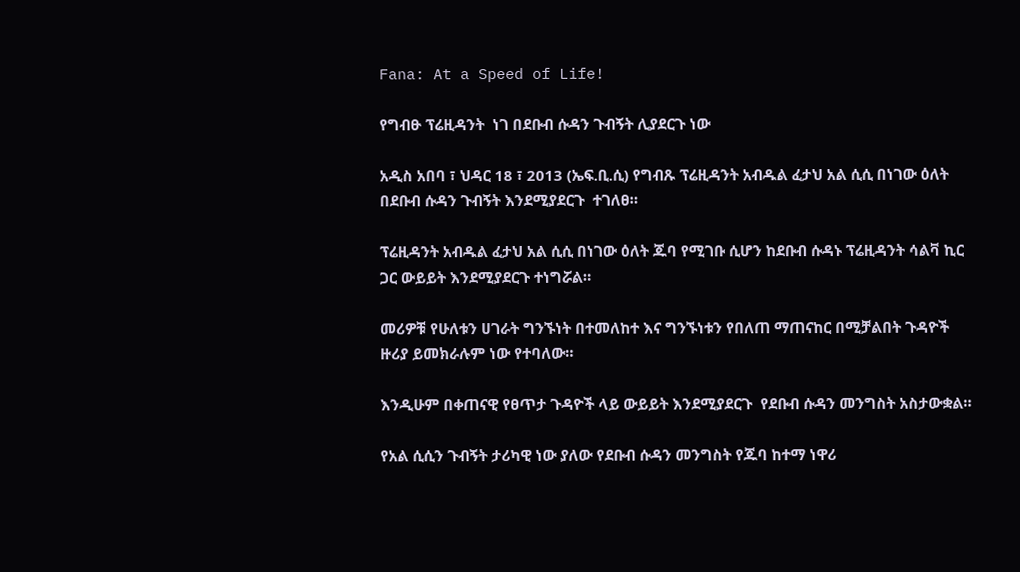Fana: At a Speed of Life!

የግብፁ ፕሬዚዳንት  ነገ በደቡብ ሱዳን ጉብኝት ሊያደርጉ ነው

አዲስ አበባ ፣ ህዳር 18 ፣ 2013 (ኤፍ.ቢ.ሲ) የግብጹ ፕሬዚዳንት አብዱል ፈታህ አል ሲሲ በነገው ዕለት በደቡብ ሱዳን ጉብኝት እንደሚያደርጉ  ተገለፀ።

ፕሬዚዳንት አብዱል ፈታህ አል ሲሲ በነገው ዕለት ጁባ የሚገቡ ሲሆን ከደቡብ ሱዳኑ ፕሬዚዳንት ሳልቫ ኪር ጋር ውይይት እንደሚያደርጉ ተነግሯል።

መሪዎቹ የሁለቱን ሀገራት ግንኙነት በተመለከተ እና ግንኙነቱን የበለጠ ማጠናከር በሚቻልበት ጉዳዮች ዙሪያ ይመክራሉም ነው የተባለው።

እንዲሁም በቀጠናዊ የፀጥታ ጉዳዮች ላይ ውይይት እንደሚያደርጉ  የደቡብ ሱዳን መንግስት አስታውቋል።

የአል ሲሲን ጉብኝት ታሪካዊ ነው ያለው የደቡብ ሱዳን መንግስት የጁባ ከተማ ነዋሪ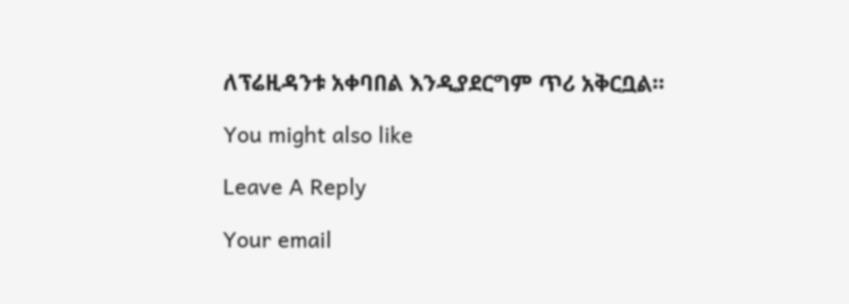ለፕሬዚዳንቱ አቀባበል እንዲያደርግም ጥሪ አቅርቧል።

You might also like

Leave A Reply

Your email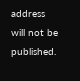address will not be published.